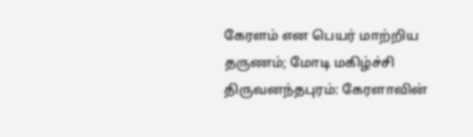கேரளம் என பெயர் மாற்றிய தருணம்; மோடி மகிழ்ச்சி
திருவனந்தபுரம்: கேரளாவின்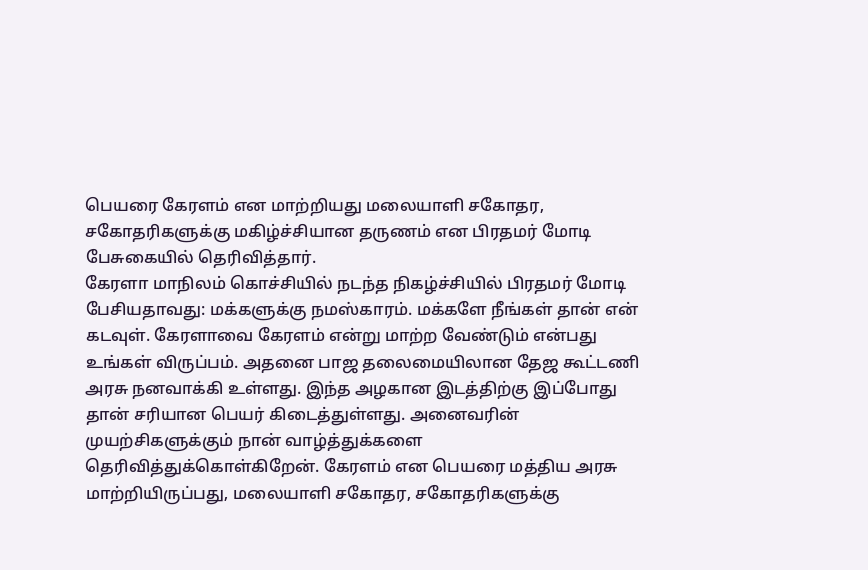பெயரை கேரளம் என மாற்றியது மலையாளி சகோதர, சகோதரிகளுக்கு மகிழ்ச்சியான தருணம் என பிரதமர் மோடி பேசுகையில் தெரிவித்தார்.
கேரளா மாநிலம் கொச்சியில் நடந்த நிகழ்ச்சியில் பிரதமர் மோடி பேசியதாவது: மக்களுக்கு நமஸ்காரம். மக்களே நீங்கள் தான் என் கடவுள். கேரளாவை கேரளம் என்று மாற்ற வேண்டும் என்பது உங்கள் விருப்பம். அதனை பாஜ தலைமையிலான தேஜ கூட்டணி அரசு நனவாக்கி உள்ளது. இந்த அழகான இடத்திற்கு இப்போது தான் சரியான பெயர் கிடைத்துள்ளது. அனைவரின் முயற்சிகளுக்கும் நான் வாழ்த்துக்களை தெரிவித்துக்கொள்கிறேன். கேரளம் என பெயரை மத்திய அரசு மாற்றியிருப்பது, மலையாளி சகோதர, சகோதரிகளுக்கு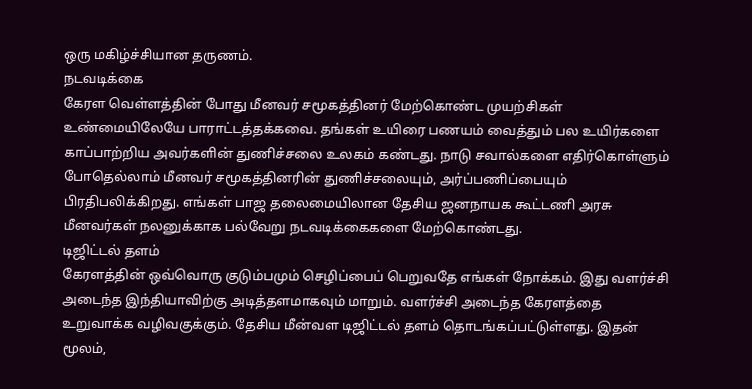ஒரு மகிழ்ச்சியான தருணம்.
நடவடிக்கை
கேரள வெள்ளத்தின் போது மீனவர் சமூகத்தினர் மேற்கொண்ட முயற்சிகள் உண்மையிலேயே பாராட்டத்தக்கவை. தங்கள் உயிரை பணயம் வைத்தும் பல உயிர்களை காப்பாற்றிய அவர்களின் துணிச்சலை உலகம் கண்டது. நாடு சவால்களை எதிர்கொள்ளும் போதெல்லாம் மீனவர் சமூகத்தினரின் துணிச்சலையும், அர்ப்பணிப்பையும் பிரதிபலிக்கிறது. எங்கள் பாஜ தலைமையிலான தேசிய ஜனநாயக கூட்டணி அரசு மீனவர்கள் நலனுக்காக பல்வேறு நடவடிக்கைகளை மேற்கொண்டது.
டிஜிட்டல் தளம்
கேரளத்தின் ஒவ்வொரு குடும்பமும் செழிப்பைப் பெறுவதே எங்கள் நோக்கம். இது வளர்ச்சி அடைந்த இந்தியாவிற்கு அடித்தளமாகவும் மாறும். வளர்ச்சி அடைந்த கேரளத்தை உறுவாக்க வழிவகுக்கும். தேசிய மீன்வள டிஜிட்டல் தளம் தொடங்கப்பட்டுள்ளது. இதன் மூலம்,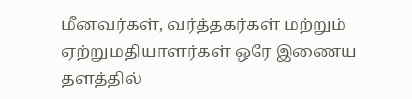மீனவர்கள், வர்த்தகர்கள் மற்றும் ஏற்றுமதியாளர்கள் ஒரே இணைய தளத்தில்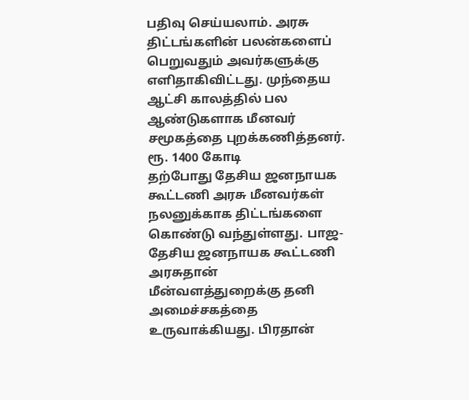பதிவு செய்யலாம். அரசு திட்டங்களின் பலன்களைப் பெறுவதும் அவர்களுக்கு எளிதாகிவிட்டது. முந்தைய ஆட்சி காலத்தில் பல ஆண்டுகளாக மீனவர் சமூகத்தை புறக்கணித்தனர்.
ரூ. 1400 கோடி
தற்போது தேசிய ஜனநாயக கூட்டணி அரசு மீனவர்கள் நலனுக்காக திட்டங்களை கொண்டு வந்துள்ளது. பாஜ-தேசிய ஜனநாயக கூட்டணி அரசுதான் மீன்வளத்துறைக்கு தனி அமைச்சகத்தை உருவாக்கியது. பிரதான்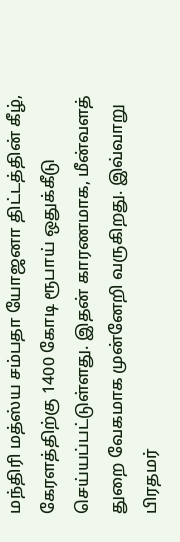மந்திரி மத்ஸ்ய சம்பதா யோஜனா திட்டத்தின் கீழ், கேரளத்திற்கு 1400 கோடி ரூபாய் ஒதுக்கீடு செய்யப்பட்டுள்ளது. இதன் காரணமாக, மீன்வளத் துறை வேகமாக முன்னேறி வருகிறது. இவ்வாறு பிரதமர்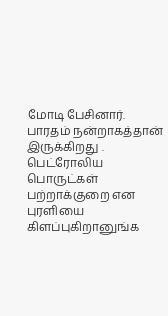மோடி பேசினார்.
பாரதம் நன்றாகத்தான் இருக்கிறது . பெட்ரோலிய பொருட்கள் பற்றாக்குறை என புரளியை கிளப்புகிறானுங்க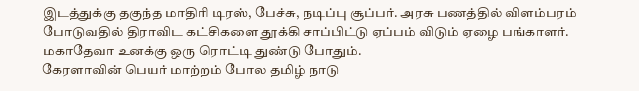இடத்துக்கு தகுந்த மாதிரி டிரஸ், பேச்சு, நடிப்பு சூப்பர். அரசு பணத்தில் விளம்பரம் போடுவதில் திராவிட கட்சிகளை தூக்கி சாப்பிட்டு ஏப்பம் விடும் ஏழை பங்காளர்.
மகாதேவா உனக்கு ஒரு ரொட்டி துண்டு போதும்.
கேரளாவின் பெயர் மாற்றம் போல தமிழ் நாடு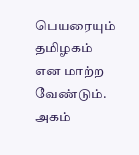பெயரையும் தமிழகம் என மாற்ற வேண்டும். அகம்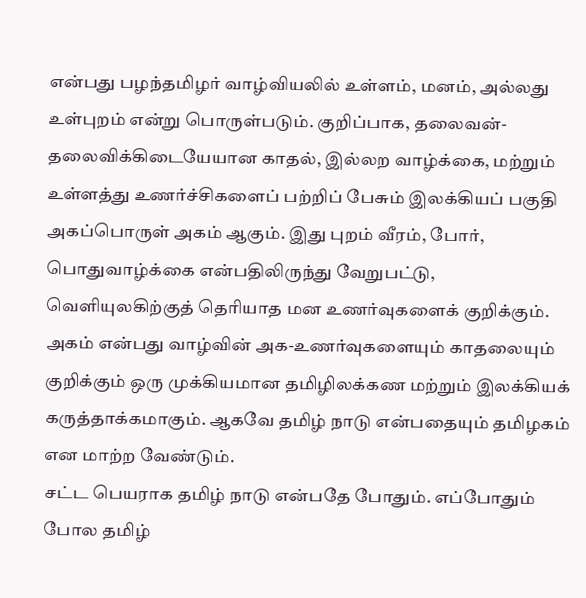என்பது பழந்தமிழர் வாழ்வியலில் உள்ளம், மனம், அல்லது உள்புறம் என்று பொருள்படும். குறிப்பாக, தலைவன்-தலைவிக்கிடையேயான காதல், இல்லற வாழ்க்கை, மற்றும் உள்ளத்து உணர்ச்சிகளைப் பற்றிப் பேசும் இலக்கியப் பகுதி அகப்பொருள் அகம் ஆகும். இது புறம் வீரம், போர், பொதுவாழ்க்கை என்பதிலிருந்து வேறுபட்டு, வெளியுலகிற்குத் தெரியாத மன உணர்வுகளைக் குறிக்கும். அகம் என்பது வாழ்வின் அக-உணர்வுகளையும் காதலையும் குறிக்கும் ஒரு முக்கியமான தமிழிலக்கண மற்றும் இலக்கியக் கருத்தாக்கமாகும். ஆகவே தமிழ் நாடு என்பதையும் தமிழகம் என மாற்ற வேண்டும்.
சட்ட பெயராக தமிழ் நாடு என்பதே போதும். எப்போதும் போல தமிழ்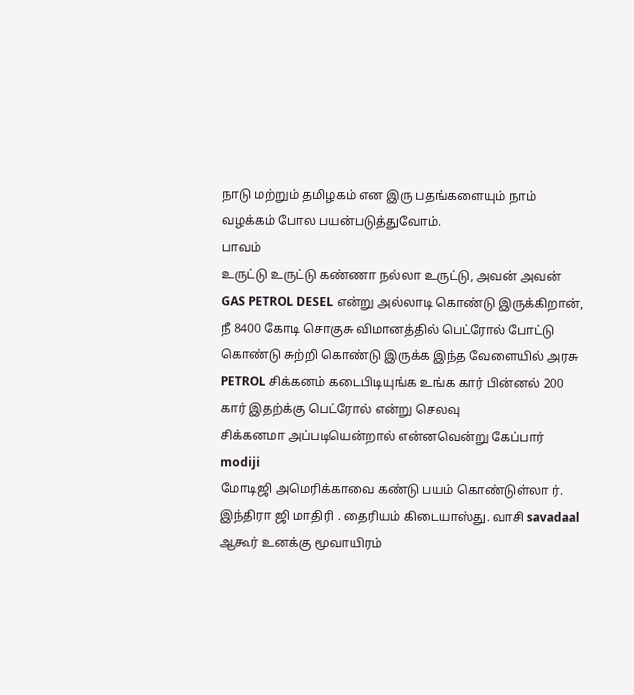நாடு மற்றும் தமிழகம் என இரு பதங்களையும் நாம் வழக்கம் போல பயன்படுத்துவோம்.
பாவம்
உருட்டு உருட்டு கண்ணா நல்லா உருட்டு, அவன் அவன் GAS PETROL DESEL என்று அல்லாடி கொண்டு இருக்கிறான், நீ 8400 கோடி சொகுசு விமானத்தில் பெட்ரோல் போட்டு கொண்டு சுற்றி கொண்டு இருக்க இந்த வேளையில் அரசு PETROL சிக்கனம் கடைபிடியுங்க உங்க கார் பின்னல் 200 கார் இதற்க்கு பெட்ரோல் என்று செலவு
சிக்கனமா அப்படியென்றால் என்னவென்று கேப்பார் modiji
மோடிஜி அமெரிக்காவை கண்டு பயம் கொண்டுள்லா ர். இந்திரா ஜி மாதிரி . தைரியம் கிடையாஸ்து. வாசி savadaal
ஆகூர் உனக்கு மூவாயிரம்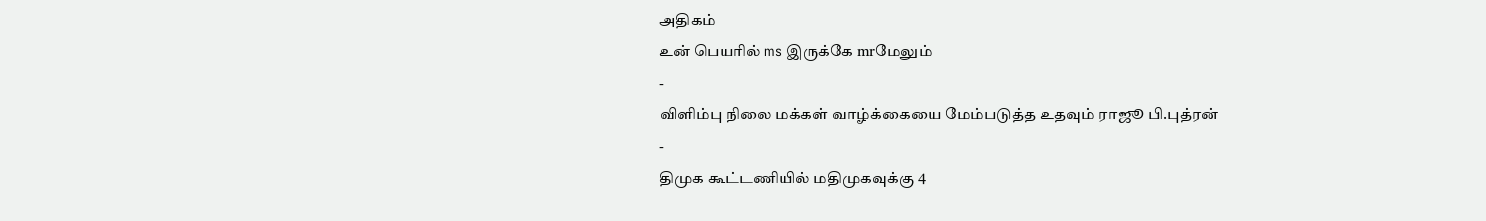அதிகம்
உன் பெயரில் ms இருக்கே mrமேலும்
-
விளிம்பு நிலை மக்கள் வாழ்க்கையை மேம்படுத்த உதவும் ராஜூ பி.புத்ரன்
-
திமுக கூட்டணியில் மதிமுகவுக்கு 4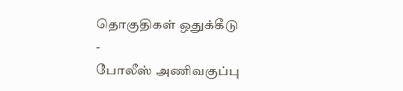தொகுதிகள் ஒதுக்கீடு
-
போலீஸ் அணிவகுப்பு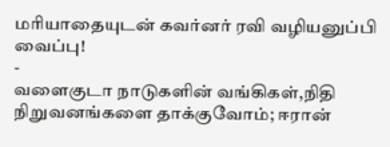மரியாதையுடன் கவர்னர் ரவி வழியனுப்பி வைப்பு!
-
வளைகுடா நாடுகளின் வங்கிகள்,நிதி நிறுவனங்களை தாக்குவோம்; ஈரான்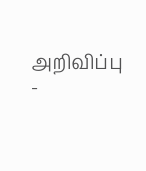அறிவிப்பு
-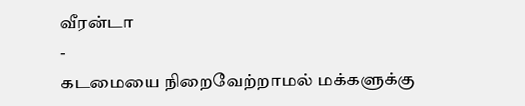வீரன்டா
-
கடமையை நிறைவேற்றாமல் மக்களுக்கு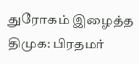துரோகம் இழைத்த திமுக: பிரதமர்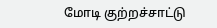மோடி குற்றச்சாட்டு